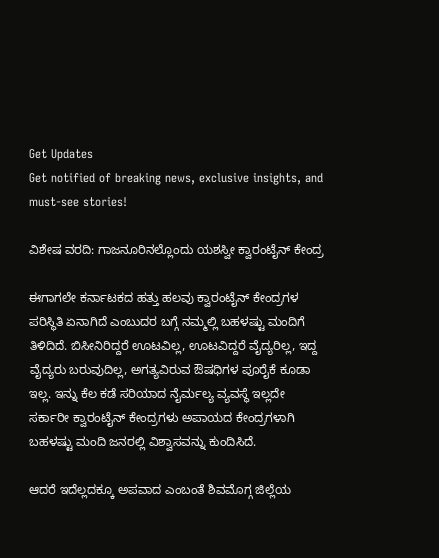Get Updates
Get notified of breaking news, exclusive insights, and must-see stories!

ವಿಶೇಷ ವರದಿ: ಗಾಜನೂರಿನಲ್ಲೊಂದು ಯಶಸ್ವೀ ಕ್ವಾರಂಟೈನ್ ಕೇಂದ್ರ

ಈಗಾಗಲೇ ಕರ್ನಾಟಕದ ಹತ್ತು ಹಲವು ಕ್ವಾರಂಟೈನ್ ಕೇಂದ್ರಗಳ ಪರಿಸ್ಥಿತಿ ಏನಾಗಿದೆ ಎಂಬುದರ ಬಗ್ಗೆ ನಮ್ಮಲ್ಲಿ ಬಹಳಷ್ಟು ಮಂದಿಗೆ ತಿಳಿದಿದೆ. ಬಿಸೀನಿರಿದ್ದರೆ ಊಟವಿಲ್ಲ, ಊಟವಿದ್ದರೆ ವೈದ್ಯರಿಲ್ಲ, ಇದ್ದ ವೈದ್ಯರು ಬರುವುದಿಲ್ಲ, ಅಗತ್ಯವಿರುವ ಔಷಧಿಗಳ ಪೂರೈಕೆ ಕೂಡಾ ಇಲ್ಲ. ಇನ್ನು ಕೆಲ ಕಡೆ ಸರಿಯಾದ ನೈರ್ಮಲ್ಯ ವ್ಯವಸ್ಥೆ ಇಲ್ಲದೇ ಸರ್ಕಾರೀ ಕ್ವಾರಂಟೈನ್ ಕೇಂದ್ರಗಳು ಅಪಾಯದ ಕೇಂದ್ರಗಳಾಗಿ ಬಹಳಷ್ಟು ಮಂದಿ ಜನರಲ್ಲಿ ವಿಶ್ವಾಸವನ್ನು ಕುಂದಿಸಿದೆ.

ಆದರೆ ಇದೆಲ್ಲದಕ್ಕೂ ಅಪವಾದ ಎಂಬಂತೆ ಶಿವಮೊಗ್ಗ ಜಿಲ್ಲೆಯ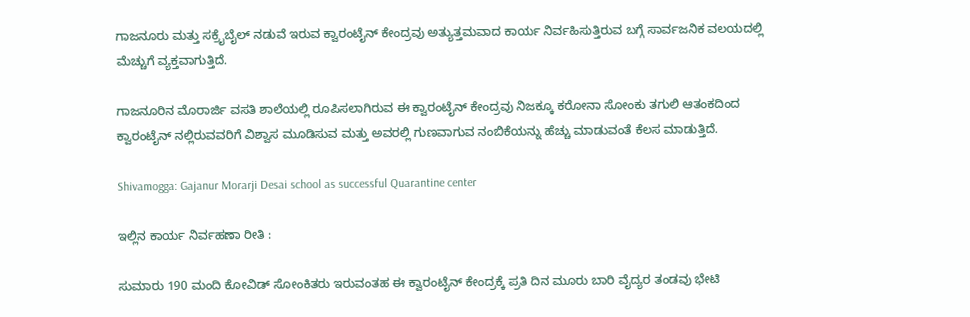ಗಾಜನೂರು ಮತ್ತು ಸಕ್ರೈಬೈಲ್ ನಡುವೆ ಇರುವ ಕ್ವಾರಂಟೈನ್ ಕೇಂದ್ರವು ಅತ್ಯುತ್ತಮವಾದ ಕಾರ್ಯ ನಿರ್ವಹಿಸುತ್ತಿರುವ ಬಗ್ಗೆ ಸಾರ್ವಜನಿಕ ವಲಯದಲ್ಲಿ ಮೆಚ್ಚುಗೆ ವ್ಯಕ್ತವಾಗುತ್ತಿದೆ.

ಗಾಜನೂರಿನ ಮೊರಾರ್ಜಿ ವಸತಿ ಶಾಲೆಯಲ್ಲಿ ರೂಪಿಸಲಾಗಿರುವ ಈ ಕ್ವಾರಂಟೈನ್ ಕೇಂದ್ರವು ನಿಜಕ್ಕೂ ಕರೋನಾ ಸೋಂಕು ತಗುಲಿ ಆತಂಕದಿಂದ ಕ್ವಾರಂಟೈನ್ ನಲ್ಲಿರುವವರಿಗೆ ವಿಶ್ವಾಸ ಮೂಡಿಸುವ ಮತ್ತು ಅವರಲ್ಲಿ ಗುಣವಾಗುವ ನಂಬಿಕೆಯನ್ನು ಹೆಚ್ಚು ಮಾಡುವಂತೆ ಕೆಲಸ ಮಾಡುತ್ತಿದೆ.

Shivamogga: Gajanur Morarji Desai school as successful Quarantine center

ಇಲ್ಲಿನ ಕಾರ್ಯ ನಿರ್ವಹಣಾ ರೀತಿ :

ಸುಮಾರು 190 ಮಂದಿ ಕೋವಿಡ್ ಸೋಂಕಿತರು ಇರುವಂತಹ ಈ ಕ್ವಾರಂಟೈನ್ ಕೇಂದ್ರಕ್ಕೆ ಪ್ರತಿ ದಿನ ಮೂರು ಬಾರಿ ವೈದ್ಯರ ತಂಡವು ಭೇಟಿ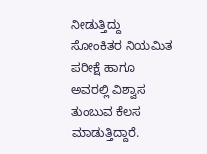ನೀಡುತ್ತಿದ್ದು ಸೋಂಕಿತರ ನಿಯಮಿತ ಪರೀಕ್ಷೆ ಹಾಗೂ ಅವರಲ್ಲಿ ವಿಶ್ವಾಸ ತುಂಬುವ ಕೆಲಸ ಮಾಡುತ್ತಿದ್ದಾರೆ.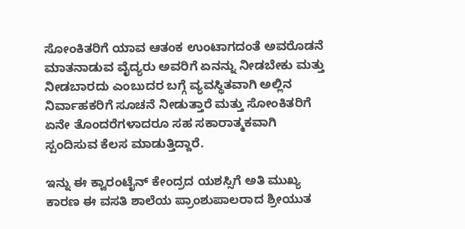ಸೋಂಕಿತರಿಗೆ ಯಾವ ಆತಂಕ ಉಂಟಾಗದಂತೆ ಅವರೊಡನೆ ಮಾತನಾಡುವ ವೈದ್ಯರು ಅವರಿಗೆ ಏನನ್ನು ನೀಡಬೇಕು ಮತ್ತು ನೀಡಬಾರದು ಎಂಬುದರ ಬಗ್ಗೆ ವ್ಯವಸ್ಥಿತವಾಗಿ ಅಲ್ಲಿನ ನಿರ್ವಾಹಕರಿಗೆ ಸೂಚನೆ ನೀಡುತ್ತಾರೆ ಮತ್ತು ಸೋಂಕಿತರಿಗೆ ಏನೇ ತೊಂದರೆಗಳಾದರೂ ಸಹ ಸಕಾರಾತ್ಮಕವಾಗಿ ಸ್ಪಂದಿಸುವ ಕೆಲಸ ಮಾಡುತ್ತಿದ್ದಾರೆ.

ಇನ್ನು ಈ ಕ್ವಾರಂಟೈನ್ ಕೇಂದ್ರದ ಯಶಸ್ಸಿಗೆ ಅತಿ ಮುಖ್ಯ ಕಾರಣ ಈ ವಸತಿ ಶಾಲೆಯ ಪ್ರಾಂಶುಪಾಲರಾದ ಶ್ರೀಯುತ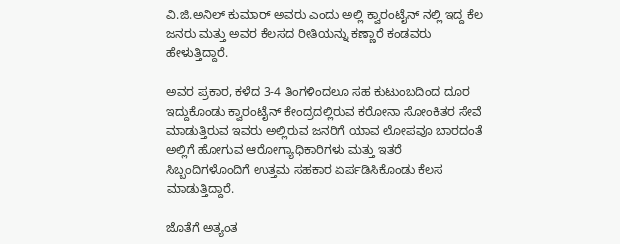ವಿ.ಜಿ.ಅನಿಲ್ ಕುಮಾರ್ ಅವರು ಎಂದು ಅಲ್ಲಿ ಕ್ವಾರಂಟೈನ್ ನಲ್ಲಿ ಇದ್ದ ಕೆಲ ಜನರು ಮತ್ತು ಅವರ ಕೆಲಸದ ರೀತಿಯನ್ನು ಕಣ್ಣಾರೆ ಕಂಡವರು ಹೇಳುತ್ತಿದ್ದಾರೆ.

ಅವರ ಪ್ರಕಾರ, ಕಳೆದ 3-4 ತಿಂಗಳಿಂದಲೂ ಸಹ ಕುಟುಂಬದಿಂದ ದೂರ ಇದ್ದುಕೊಂಡು ಕ್ವಾರಂಟೈನ್ ಕೇಂದ್ರದಲ್ಲಿರುವ ಕರೋನಾ ಸೋಂಕಿತರ ಸೇವೆ ಮಾಡುತ್ತಿರುವ ಇವರು ಅಲ್ಲಿರುವ ಜನರಿಗೆ ಯಾವ ಲೋಪವೂ ಬಾರದಂತೆ ಅಲ್ಲಿಗೆ ಹೋಗುವ ಆರೋಗ್ಯಾಧಿಕಾರಿಗಳು ಮತ್ತು ಇತರೆ ಸಿಬ್ಬಂದಿಗಳೊಂದಿಗೆ ಉತ್ತಮ ಸಹಕಾರ ಏರ್ಪಡಿಸಿಕೊಂಡು ಕೆಲಸ ಮಾಡುತ್ತಿದ್ದಾರೆ.

ಜೊತೆಗೆ ಅತ್ಯಂತ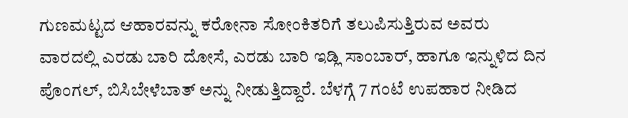ಗುಣಮಟ್ಟದ ಆಹಾರವನ್ನು ಕರೋನಾ ಸೋಂಕಿತರಿಗೆ ತಲುಪಿಸುತ್ತಿರುವ ಅವರು ವಾರದಲ್ಲಿ ಎರಡು ಬಾರಿ ದೋಸೆ, ಎರಡು ಬಾರಿ ಇಡ್ಲಿ ಸಾಂಬಾರ್, ಹಾಗೂ ಇನ್ನುಳಿದ ದಿನ ಪೊಂಗಲ್, ಬಿಸಿಬೇಳೆಬಾತ್ ಅನ್ನು ನೀಡುತ್ತಿದ್ದಾರೆ. ಬೆಳಗ್ಗೆ 7 ಗಂಟೆ ಉಪಹಾರ ನೀಡಿದ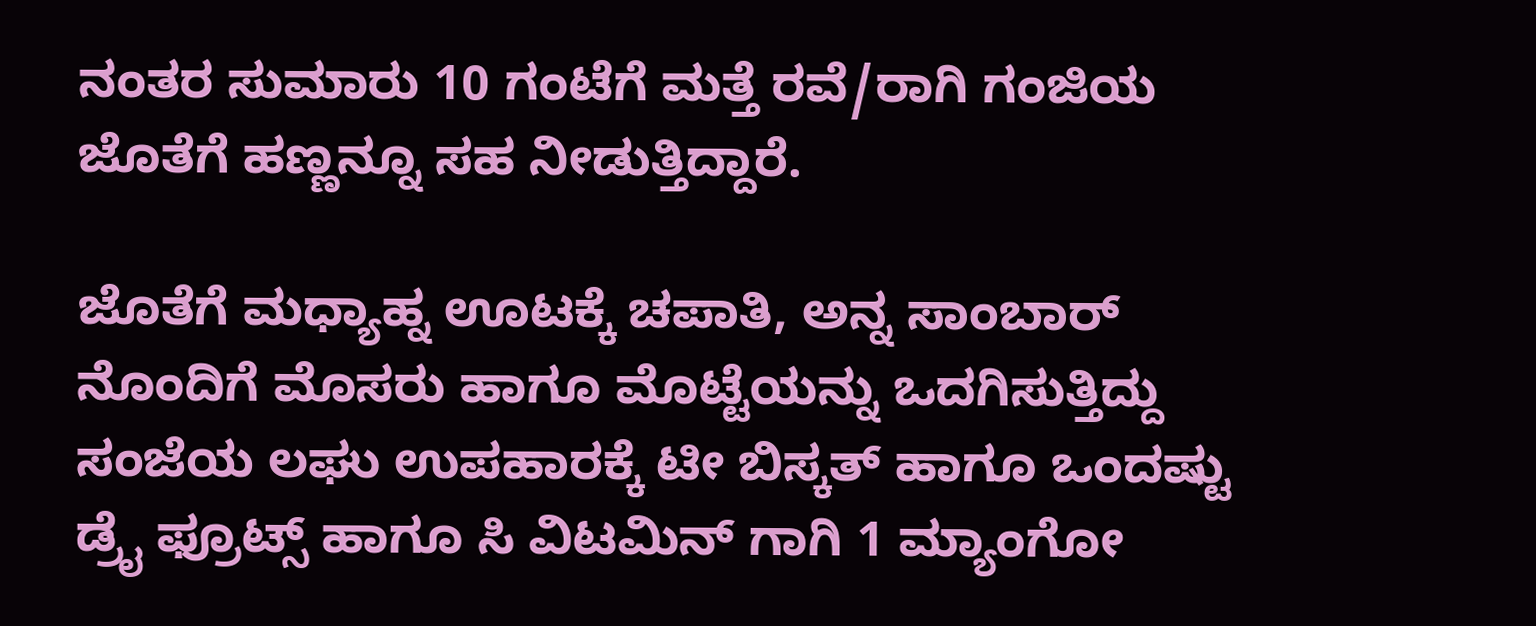ನಂತರ ಸುಮಾರು 10 ಗಂಟೆಗೆ ಮತ್ತೆ ರವೆ/ರಾಗಿ ಗಂಜಿಯ ಜೊತೆಗೆ ಹಣ್ಣನ್ನೂ ಸಹ ನೀಡುತ್ತಿದ್ದಾರೆ.

ಜೊತೆಗೆ ಮಧ್ಯಾಹ್ನ ಊಟಕ್ಕೆ ಚಪಾತಿ, ಅನ್ನ ಸಾಂಬಾರ್ ನೊಂದಿಗೆ ಮೊಸರು ಹಾಗೂ ಮೊಟ್ಟೆಯನ್ನು ಒದಗಿಸುತ್ತಿದ್ದು ಸಂಜೆಯ ಲಘು ಉಪಹಾರಕ್ಕೆ ಟೀ ಬಿಸ್ಕತ್ ಹಾಗೂ ಒಂದಷ್ಟು ಡ್ರೈ ಫ್ರೂಟ್ಸ್ ಹಾಗೂ ಸಿ ವಿಟಮಿನ್ ಗಾಗಿ 1 ಮ್ಯಾಂಗೋ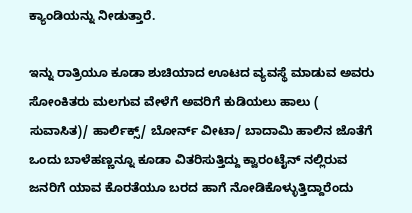ಕ್ಯಾಂಡಿಯನ್ನು ನೀಡುತ್ತಾರೆ.

ಇನ್ನು ರಾತ್ರಿಯೂ ಕೂಡಾ ಶುಚಿಯಾದ ಊಟದ ವ್ಯವಸ್ಥೆ ಮಾಡುವ ಅವರು ಸೋಂಕಿತರು ಮಲಗುವ ವೇಳೆಗೆ ಅವರಿಗೆ ಕುಡಿಯಲು ಹಾಲು ( ಸುವಾಸಿತ)/ ಹಾರ್ಲಿಕ್ಸ್/ ಬೋರ್ನ್ ವೀಟಾ/ ಬಾದಾಮಿ ಹಾಲಿನ ಜೊತೆಗೆ ಒಂದು ಬಾಳೆಹಣ್ಣನ್ನೂ ಕೂಡಾ ವಿತರಿಸುತ್ತಿದ್ದು ಕ್ವಾರಂಟೈನ್ ನಲ್ಲಿರುವ ಜನರಿಗೆ ಯಾವ ಕೊರತೆಯೂ ಬರದ ಹಾಗೆ ನೋಡಿಕೊಳ್ಳುತ್ತಿದ್ದಾರೆಂದು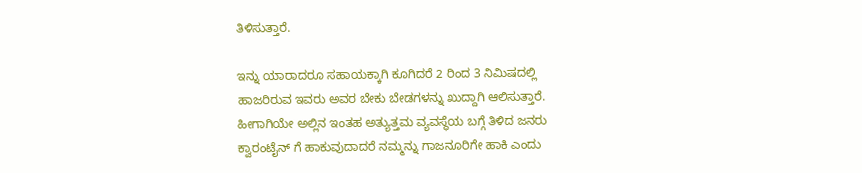ತಿಳಿಸುತ್ತಾರೆ.

ಇನ್ನು ಯಾರಾದರೂ ಸಹಾಯಕ್ಕಾಗಿ ಕೂಗಿದರೆ 2 ರಿಂದ 3 ನಿಮಿಷದಲ್ಲಿ ಹಾಜರಿರುವ ಇವರು ಅವರ ಬೇಕು ಬೇಡಗಳನ್ನು ಖುದ್ದಾಗಿ ಆಲಿಸುತ್ತಾರೆ. ಹೀಗಾಗಿಯೇ ಅಲ್ಲಿನ ಇಂತಹ ಅತ್ಯುತ್ತಮ ವ್ಯವಸ್ಥೆಯ ಬಗ್ಗೆ ತಿಳಿದ ಜನರು ಕ್ವಾರಂಟೈನ್ ಗೆ ಹಾಕುವುದಾದರೆ ನಮ್ಮನ್ನು ಗಾಜನೂರಿಗೇ ಹಾಕಿ ಎಂದು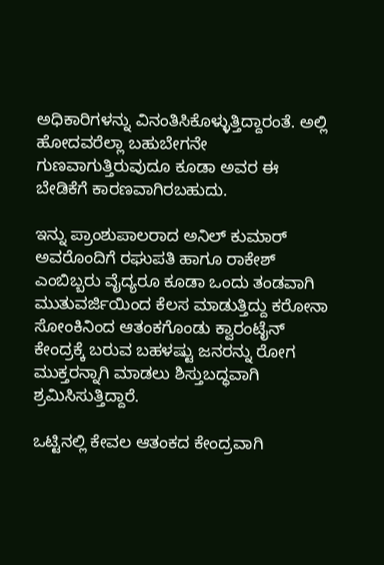ಅಧಿಕಾರಿಗಳನ್ನು ವಿನಂತಿಸಿಕೊಳ್ಳುತ್ತಿದ್ದಾರಂತೆ. ಅಲ್ಲಿ ಹೋದವರೆಲ್ಲಾ ಬಹುಬೇಗನೇ ಗುಣವಾಗುತ್ತಿರುವುದೂ ಕೂಡಾ ಅವರ ಈ ಬೇಡಿಕೆಗೆ ಕಾರಣವಾಗಿರಬಹುದು.

ಇನ್ನು ಪ್ರಾಂಶುಪಾಲರಾದ ಅನಿಲ್ ಕುಮಾರ್ ಅವರೊಂದಿಗೆ ರಘುಪತಿ ಹಾಗೂ ರಾಕೇಶ್ ಎಂಬಿಬ್ಬರು ವೈದ್ಯರೂ ಕೂಡಾ ಒಂದು ತಂಡವಾಗಿ ಮುತುವರ್ಜಿಯಿಂದ ಕೆಲಸ ಮಾಡುತ್ತಿದ್ದು ಕರೋನಾ ಸೋಂಕಿನಿಂದ ಆತಂಕಗೊಂಡು ಕ್ವಾರಂಟೈನ್ ಕೇಂದ್ರಕ್ಕೆ ಬರುವ ಬಹಳಷ್ಟು ಜನರನ್ನು ರೋಗ ಮುಕ್ತರನ್ನಾಗಿ ಮಾಡಲು ಶಿಸ್ತುಬದ್ಧವಾಗಿ ಶ್ರಮಿಸಿಸುತ್ತಿದ್ದಾರೆ.

ಒಟ್ಟಿನಲ್ಲಿ ಕೇವಲ ಆತಂಕದ ಕೇಂದ್ರವಾಗಿ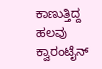ಕಾಣುತ್ತಿದ್ದ ಹಲವು ಕ್ವಾರಂಟೈನ್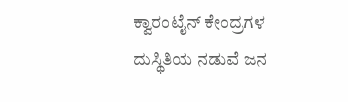ಕ್ವಾರಂಟೈನ್ ಕೇಂದ್ರಗಳ ದುಸ್ಥಿತಿಯ ನಡುವೆ ಜನ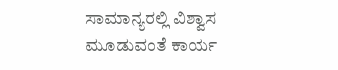ಸಾಮಾನ್ಯರಲ್ಲಿ ವಿಶ್ವಾಸ ಮೂಡುವಂತೆ ಕಾರ್ಯ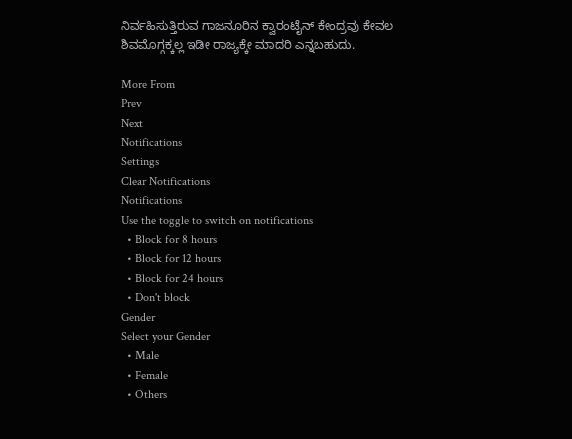ನಿರ್ವಹಿಸುತ್ತಿರುವ ಗಾಜನೂರಿನ ಕ್ವಾರಂಟೈನ್ ಕೇಂದ್ರವು ಕೇವಲ ಶಿವಮೊಗ್ಗಕ್ಕಲ್ಲ ಇಡೀ ರಾಜ್ಯಕ್ಕೇ ಮಾದರಿ ಎನ್ನಬಹುದು.

More From
Prev
Next
Notifications
Settings
Clear Notifications
Notifications
Use the toggle to switch on notifications
  • Block for 8 hours
  • Block for 12 hours
  • Block for 24 hours
  • Don't block
Gender
Select your Gender
  • Male
  • Female
  • Others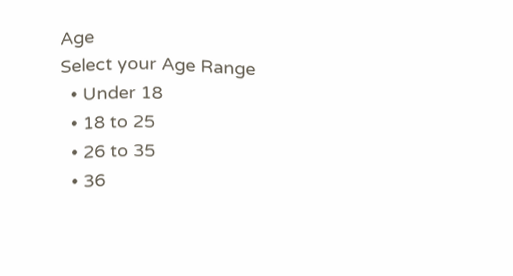Age
Select your Age Range
  • Under 18
  • 18 to 25
  • 26 to 35
  • 36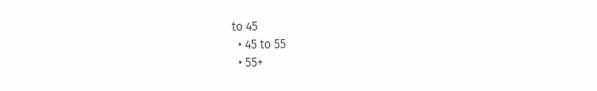to 45
  • 45 to 55
  • 55+